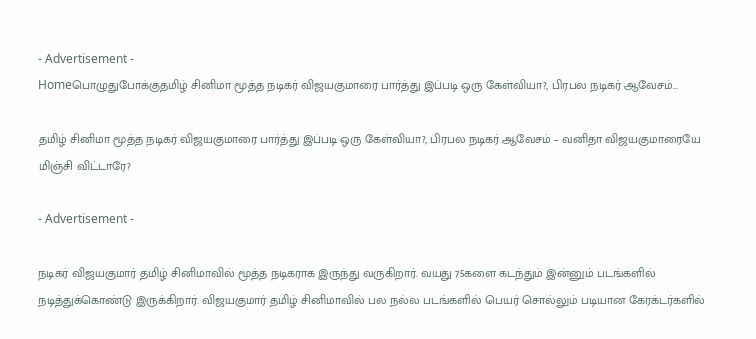- Advertisement -
Homeபொழுதுபோக்குதமிழ் சினிமா மூத்த நடிகர் விஜயகுமாரை பார்த்து இப்படி ஒரு கேள்வியா?, பிரபல நடிகர் ஆவேசம்...

தமிழ் சினிமா மூத்த நடிகர் விஜயகுமாரை பார்த்து இப்படி ஒரு கேள்வியா?, பிரபல நடிகர் ஆவேசம் – வனிதா விஜயகுமாரையே மிஞ்சி விட்டாரே?

- Advertisement -

நடிகர் விஜயகுமார் தமிழ் சினிமாவில் மூத்த நடிகராக இருந்து வருகிறார். வயது 75களை கடந்தும் இன்னும் படங்களில் நடித்துக்கொண்டு இருக்கிறார். விஜயகுமார் தமிழ் சினிமாவில் பல நல்ல படங்களில் பெயர் சொல்லும் படியான கேரக்டர்களில்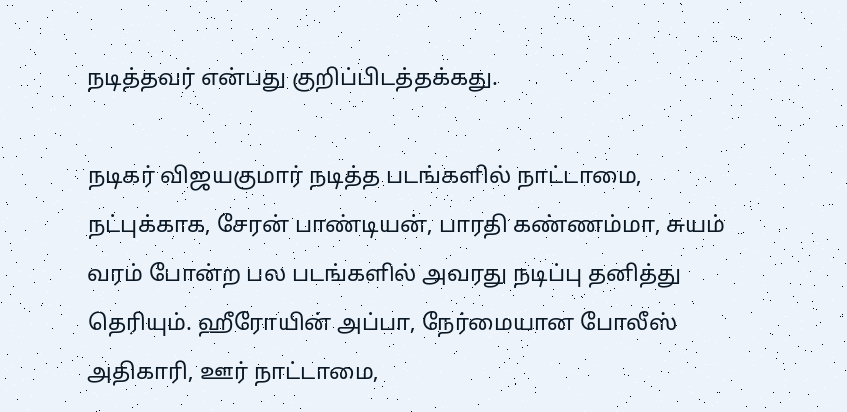நடித்தவர் என்பது குறிப்பிடத்தக்கது.

நடிகர் விஜயகுமார் நடித்த படங்களில் நாட்டாமை, நட்புக்காக, சேரன் பாண்டியன், பாரதி கண்ணம்மா, சுயம் வரம் போன்ற பல படங்களில் அவரது நடிப்பு தனித்து தெரியும். ஹீரோயின் அப்பா, நேர்மையான போலீஸ் அதிகாரி, ஊர் நாட்டாமை,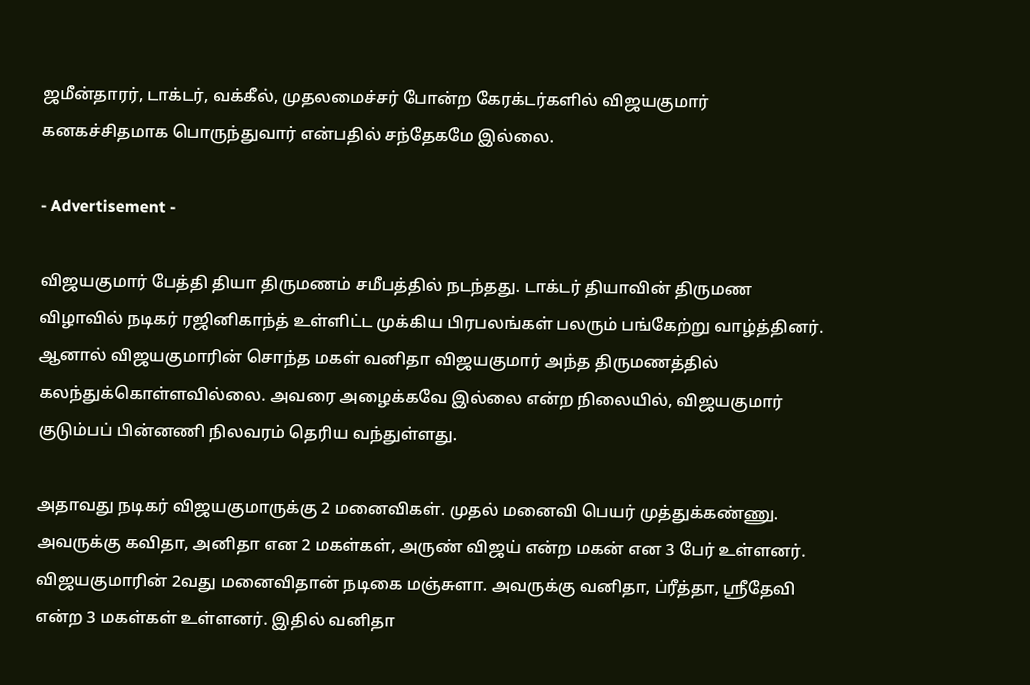ஜமீன்தாரர், டாக்டர், வக்கீல், முதலமைச்சர் போன்ற கேரக்டர்களில் விஜயகுமார் கனகச்சிதமாக பொருந்துவார் என்பதில் சந்தேகமே இல்லை.

- Advertisement -

விஜயகுமார் பேத்தி தியா திருமணம் சமீபத்தில் நடந்தது. டாக்டர் தியாவின் திருமண விழாவில் நடிகர் ரஜினிகாந்த் உள்ளிட்ட முக்கிய பிரபலங்கள் பலரும் பங்கேற்று வாழ்த்தினர். ஆனால் விஜயகுமாரின் சொந்த மகள் வனிதா விஜயகுமார் அந்த திருமணத்தில் கலந்துக்கொள்ளவில்லை. அவரை அழைக்கவே இல்லை என்ற நிலையில், விஜயகுமார் குடும்பப் பின்னணி நிலவரம் தெரிய வந்துள்ளது.

அதாவது நடிகர் விஜயகுமாருக்கு 2 மனைவிகள். முதல் மனைவி பெயர் முத்துக்கண்ணு. அவருக்கு கவிதா, அனிதா என 2 மகள்கள், அருண் விஜய் என்ற மகன் என 3 பேர் உள்ளனர். விஜயகுமாரின் 2வது மனைவிதான் நடிகை மஞ்சுளா. அவருக்கு வனிதா, ப்ரீத்தா, ஸ்ரீதேவி என்ற 3 மகள்கள் உள்ளனர். இதில் வனிதா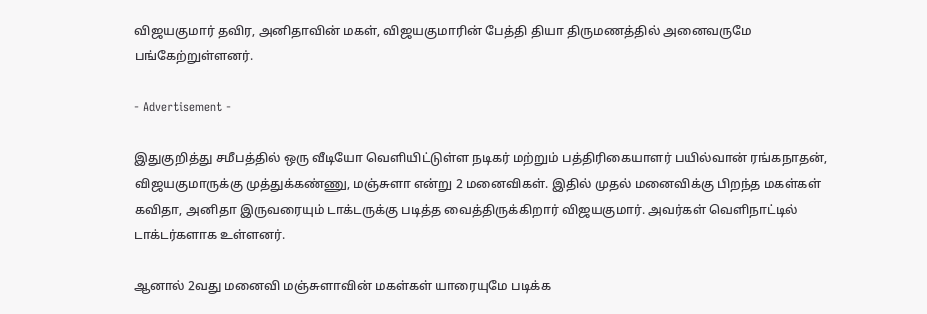விஜயகுமார் தவிர, அனிதாவின் மகள், விஜயகுமாரின் பேத்தி தியா திருமணத்தில் அனைவருமே பங்கேற்றுள்ளனர்.

- Advertisement -

இதுகுறித்து சமீபத்தில் ஒரு வீடியோ வெளியிட்டுள்ள நடிகர் மற்றும் பத்திரிகையாளர் பயில்வான் ரங்கநாதன், விஜயகுமாருக்கு முத்துக்கண்ணு, மஞ்சுளா என்று 2 மனைவிகள். இதில் முதல் மனைவிக்கு பிறந்த மகள்கள் கவிதா, அனிதா இருவரையும் டாக்டருக்கு படித்த வைத்திருக்கிறார் விஜயகுமார். அவர்கள் வெளிநாட்டில் டாக்டர்களாக உள்ளனர்.

ஆனால் 2வது மனைவி மஞ்சுளாவின் மகள்கள் யாரையுமே படிக்க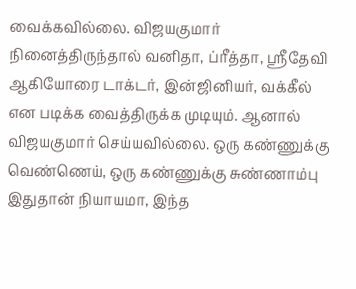வைக்கவில்லை. விஜயகுமார் நினைத்திருந்தால் வனிதா, ப்ரீத்தா, ஸ்ரீதேவி ஆகியோரை டாக்டர், இன்ஜினியர், வக்கீல் என படிக்க வைத்திருக்க முடியும். ஆனால் விஜயகுமார் செய்யவில்லை. ஒரு கண்ணுக்கு வெண்ணெய், ஒரு கண்ணுக்கு சுண்ணாம்பு இதுதான் நியாயமா, இந்த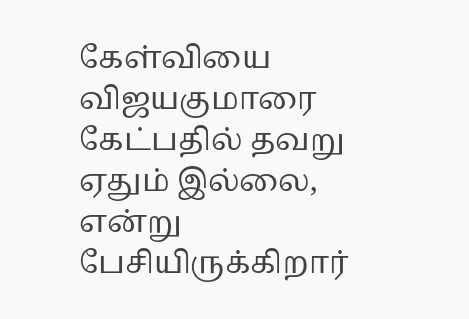கேள்வியை விஜயகுமாரை கேட்பதில் தவறு ஏதும் இல்லை, என்று பேசியிருக்கிறார்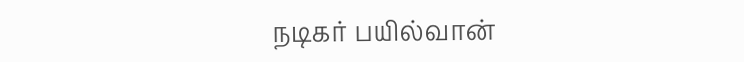நடிகர் பயில்வான்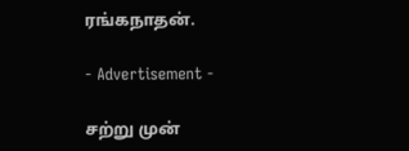ரங்கநாதன்.

- Advertisement -

சற்று முன்